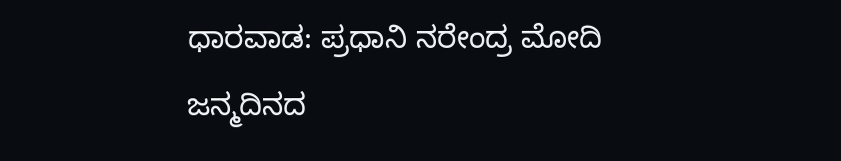ಧಾರವಾಡ: ಪ್ರಧಾನಿ ನರೇಂದ್ರ ಮೋದಿ ಜನ್ಮದಿನದ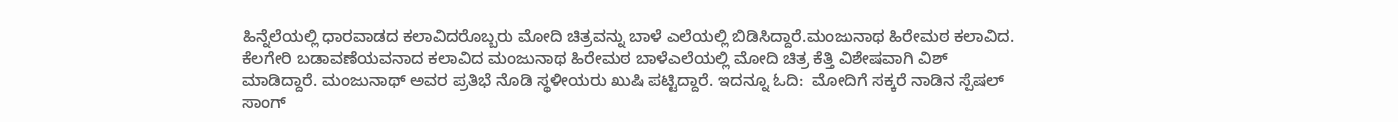ಹಿನ್ನೆಲೆಯಲ್ಲಿ ಧಾರವಾಡದ ಕಲಾವಿದರೊಬ್ಬರು ಮೋದಿ ಚಿತ್ರವನ್ನು ಬಾಳೆ ಎಲೆಯಲ್ಲಿ ಬಿಡಿಸಿದ್ದಾರೆ.ಮಂಜುನಾಥ ಹಿರೇಮಠ ಕಲಾವಿದ. ಕೆಲಗೇರಿ ಬಡಾವಣೆಯವನಾದ ಕಲಾವಿದ ಮಂಜುನಾಥ ಹಿರೇಮಠ ಬಾಳೆಎಲೆಯಲ್ಲಿ ಮೋದಿ ಚಿತ್ರ ಕೆತ್ತಿ ವಿಶೇಷವಾಗಿ ವಿಶ್ ಮಾಡಿದ್ದಾರೆ. ಮಂಜುನಾಥ್ ಅವರ ಪ್ರತಿಭೆ ನೊಡಿ ಸ್ಥಳೀಯರು ಖುಷಿ ಪಟ್ಟಿದ್ದಾರೆ. ಇದನ್ನೂ ಓದಿ:  ಮೋದಿಗೆ ಸಕ್ಕರೆ ನಾಡಿನ ಸ್ಪೆಷಲ್ ಸಾಂಗ್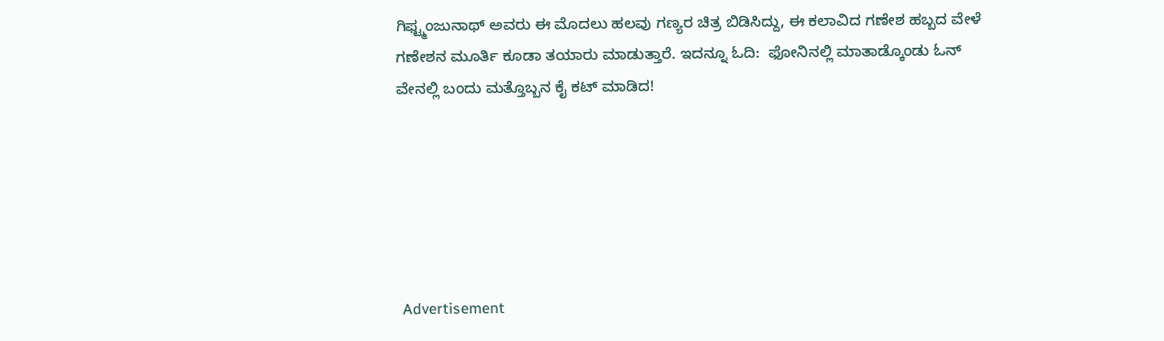ಗಿಫ್ಟ್ಮಂಜುನಾಥ್ ಅವರು ಈ ಮೊದಲು ಹಲವು ಗಣ್ಯರ ಚಿತ್ರ ಬಿಡಿಸಿದ್ದು, ಈ ಕಲಾವಿದ ಗಣೇಶ ಹಬ್ಬದ ವೇಳೆ ಗಣೇಶನ ಮೂರ್ತಿ ಕೂಡಾ ತಯಾರು ಮಾಡುತ್ತಾರೆ. ಇದನ್ನೂ ಓದಿ:  ಫೋನಿನಲ್ಲಿ ಮಾತಾಡ್ಕೊಂಡು ಓನ್ ವೇನಲ್ಲಿ ಬಂದು ಮತ್ತೊಬ್ಬನ ಕೈ ಕಟ್ ಮಾಡಿದ!






 Advertisement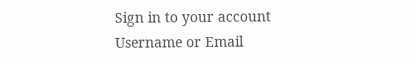Sign in to your account
Username or Email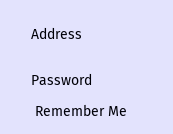Address


Password

 Remember Me